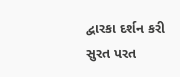દ્વારકા દર્શન કરી સુરત પરત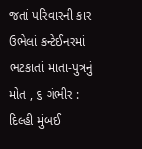જતાં પરિવારની કાર ઉભેલાં કન્ટેઈનરમાં ભટકાતાં માતા-પુત્રનું મોત , ૬ ગંભીર : દિલ્હી મુંબઈ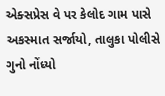એક્સપ્રેસ વે પર કેલોદ ગામ પાસે અકસ્માત સર્જાયો, તાલુકા પોલીસે ગુનો નોંધ્યો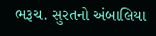ભરૂચ. સુરતનો અંબાલિયા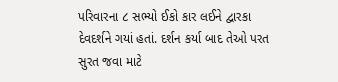પરિવારના ૮ સભ્યો ઈકો કાર લઈને દ્વારકા દેવદર્શને ગયાં હતાં. દર્શન કર્યા બાદ તેઓ પરત સુરત જવા માટે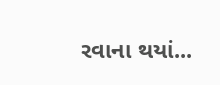રવાના થયાં...